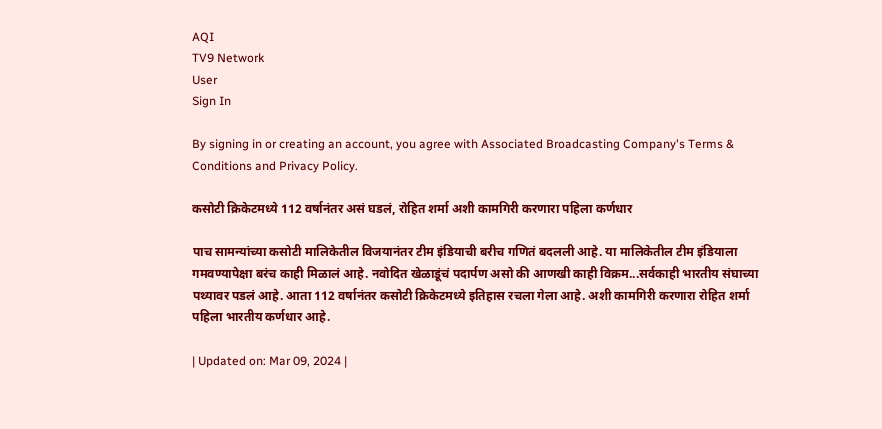AQI
TV9 Network
User
Sign In

By signing in or creating an account, you agree with Associated Broadcasting Company's Terms & Conditions and Privacy Policy.

कसोटी क्रिकेटमध्ये 112 वर्षानंतर असं घडलं, रोहित शर्मा अशी कामगिरी करणारा पहिला कर्णधार

पाच सामन्यांच्या कसोटी मालिकेतील विजयानंतर टीम इंडियाची बरीच गणितं बदलली आहे. या मालिकेतील टीम इंडियाला गमवण्यापेक्षा बरंच काही मिळालं आहे. नवोदित खेळाडूंचं पदार्पण असो की आणखी काही विक्रम...सर्वकाही भारतीय संघाच्या पथ्यावर पडलं आहे. आता 112 वर्षानंतर कसोटी क्रिकेटमध्ये इतिहास रचला गेला आहे. अशी कामगिरी करणारा रोहित शर्मा पहिला भारतीय कर्णधार आहे.

| Updated on: Mar 09, 2024 |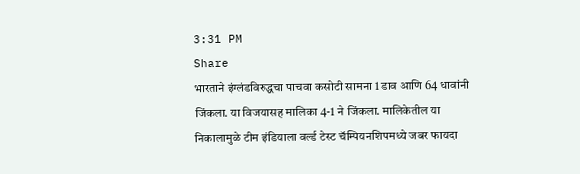3:31 PM
Share
भारताने इंग्लंडविरुद्धचा पाचवा कसोटी सामना 1 डाव आणि 64 धावांनी जिंकला. या विजयासह मालिका 4-1 ने जिंकला. मालिकेतील या निकालामुळे टीम इंडियाला वर्ल्ड टेस्ट चॅम्पियनशिपमध्ये जबर फायदा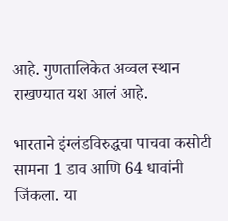आहे. गुणतालिकेत अव्वल स्थान राखण्यात यश आलं आहे.

भारताने इंग्लंडविरुद्धचा पाचवा कसोटी सामना 1 डाव आणि 64 धावांनी जिंकला. या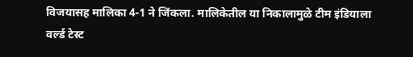विजयासह मालिका 4-1 ने जिंकला. मालिकेतील या निकालामुळे टीम इंडियाला वर्ल्ड टेस्ट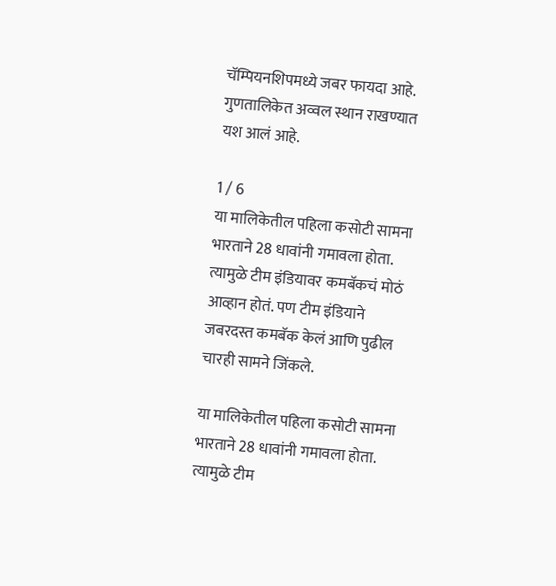चॅम्पियनशिपमध्ये जबर फायदा आहे. गुणतालिकेत अव्वल स्थान राखण्यात यश आलं आहे.

1 / 6
या मालिकेतील पहिला कसोटी सामना भारताने 28 धावांनी गमावला होता. त्यामुळे टीम इंडियावर कमबॅकचं मोठं आव्हान होतं. पण टीम इंडियाने जबरदस्त कमबॅक केलं आणि पुढील चारही सामने जिंकले.

या मालिकेतील पहिला कसोटी सामना भारताने 28 धावांनी गमावला होता. त्यामुळे टीम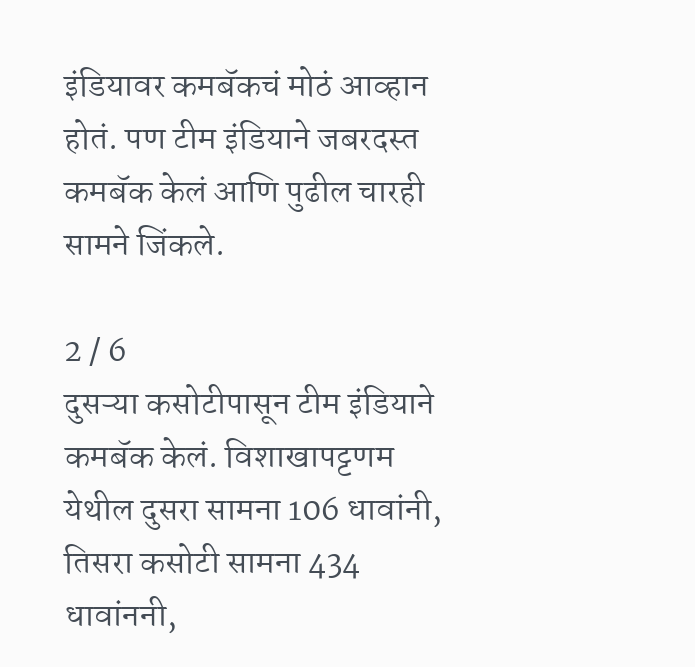इंडियावर कमबॅकचं मोठं आव्हान होतं. पण टीम इंडियाने जबरदस्त कमबॅक केलं आणि पुढील चारही सामने जिंकले.

2 / 6
दुसऱ्या कसोटीपासून टीम इंडियाने कमबॅक केलं. विशाखापट्टणम येथील दुसरा सामना 106 धावांनी, तिसरा कसोटी सामना 434 धावांननी,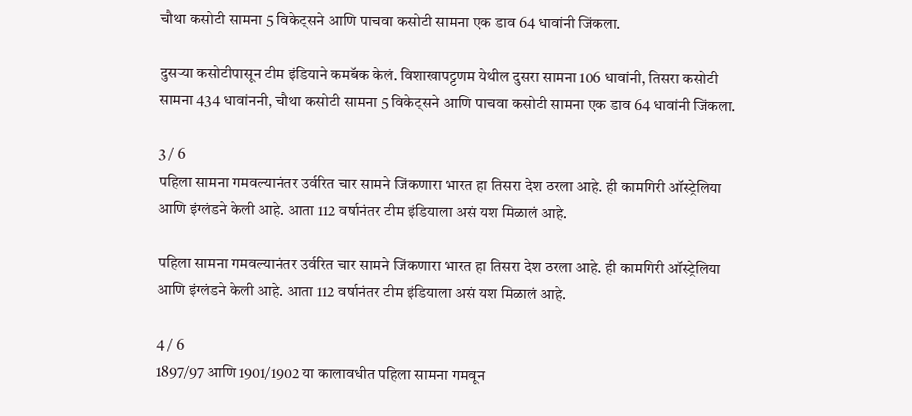चौथा कसोटी सामना 5 विकेट्सने आणि पाचवा कसोटी सामना एक डाव 64 धावांनी जिंकला.

दुसऱ्या कसोटीपासून टीम इंडियाने कमबॅक केलं. विशाखापट्टणम येथील दुसरा सामना 106 धावांनी, तिसरा कसोटी सामना 434 धावांननी, चौथा कसोटी सामना 5 विकेट्सने आणि पाचवा कसोटी सामना एक डाव 64 धावांनी जिंकला.

3 / 6
पहिला सामना गमवल्यानंतर उर्वरित चार सामने जिंकणारा भारत हा तिसरा देश ठरला आहे. ही कामगिरी ऑस्ट्रेलिया आणि इंग्लंडने केली आहे. आता 112 वर्षानंतर टीम इंडियाला असं यश मिळालं आहे.

पहिला सामना गमवल्यानंतर उर्वरित चार सामने जिंकणारा भारत हा तिसरा देश ठरला आहे. ही कामगिरी ऑस्ट्रेलिया आणि इंग्लंडने केली आहे. आता 112 वर्षानंतर टीम इंडियाला असं यश मिळालं आहे.

4 / 6
1897/97 आणि 1901/1902 या कालावधीत पहिला सामना गमवून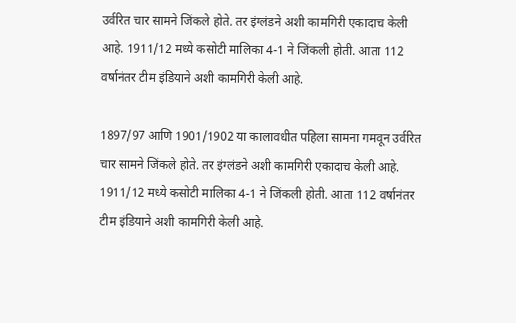उर्वरित चार सामने जिंकले होते. तर इंग्लंडने अशी कामगिरी एकादाच केली आहे. 1911/12 मध्ये कसोटी मालिका 4-1 ने जिंकली होती. आता 112 वर्षानंतर टीम इंडियाने अशी कामगिरी केली आहे.

1897/97 आणि 1901/1902 या कालावधीत पहिला सामना गमवून उर्वरित चार सामने जिंकले होते. तर इंग्लंडने अशी कामगिरी एकादाच केली आहे. 1911/12 मध्ये कसोटी मालिका 4-1 ने जिंकली होती. आता 112 वर्षानंतर टीम इंडियाने अशी कामगिरी केली आहे.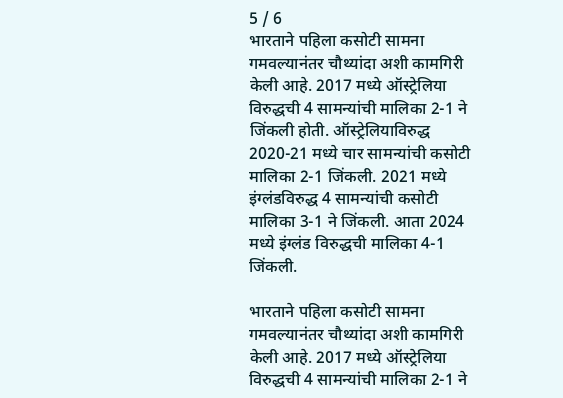5 / 6
भारताने पहिला कसोटी सामना गमवल्यानंतर चौथ्यांदा अशी कामगिरी केली आहे. 2017 मध्ये ऑस्ट्रेलिया विरुद्धची 4 सामन्यांची मालिका 2-1 ने जिंकली होती. ऑस्ट्रेलियाविरुद्ध 2020-21 मध्ये चार सामन्यांची कसोटी मालिका 2-1 जिंकली. 2021 मध्ये इंग्लंडविरुद्ध 4 सामन्यांची कसोटी मालिका 3-1 ने जिंकली. आता 2024 मध्ये इंग्लंड विरुद्धची मालिका 4-1 जिंकली.

भारताने पहिला कसोटी सामना गमवल्यानंतर चौथ्यांदा अशी कामगिरी केली आहे. 2017 मध्ये ऑस्ट्रेलिया विरुद्धची 4 सामन्यांची मालिका 2-1 ने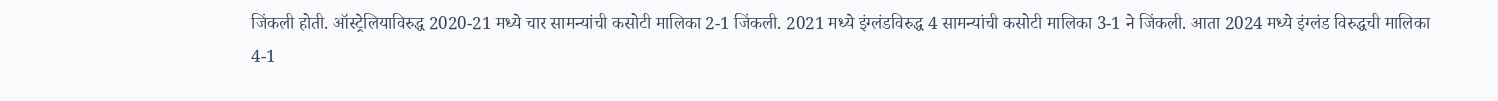जिंकली होती. ऑस्ट्रेलियाविरुद्ध 2020-21 मध्ये चार सामन्यांची कसोटी मालिका 2-1 जिंकली. 2021 मध्ये इंग्लंडविरुद्ध 4 सामन्यांची कसोटी मालिका 3-1 ने जिंकली. आता 2024 मध्ये इंग्लंड विरुद्धची मालिका 4-1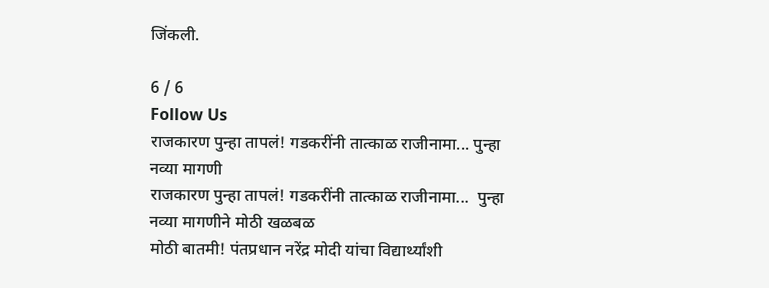जिंकली.

6 / 6
Follow Us
राजकारण पुन्हा तापलं! गडकरींनी तात्काळ राजीनामा... पुन्हा नव्या मागणी
राजकारण पुन्हा तापलं! गडकरींनी तात्काळ राजीनामा...  पुन्हा नव्या मागणीने मोठी खळबळ
मोठी बातमी! पंतप्रधान नरेंद्र मोदी यांचा विद्यार्थ्यांशी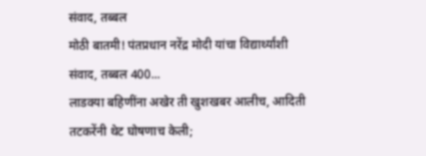संवाद, तब्बल
मोठी बातमी! पंतप्रधान नरेंद्र मोदी यांचा विद्यार्थ्यांशी संवाद, तब्बल 400...
लाडक्या बहिणींना अखेर ती खुशखबर आलीच, आदिती तटकरेंनी थेट घोषणाच केली;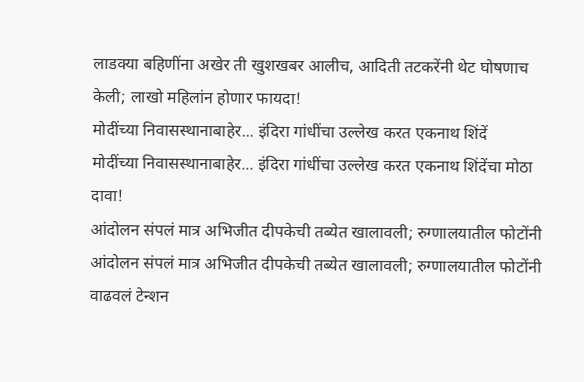लाडक्या बहिणींना अखेर ती खुशखबर आलीच, आदिती तटकरेंनी थेट घोषणाच केली; लाखो महिलांन होणार फायदा!
मोदींच्या निवासस्थानाबाहेर... इंदिरा गांधींचा उल्लेख करत एकनाथ शिंदें
मोदींच्या निवासस्थानाबाहेर... इंदिरा गांधींचा उल्लेख करत एकनाथ शिंदेंचा मोठा दावा!
आंदोलन संपलं मात्र अभिजीत दीपकेची तब्येत खालावली; रुग्णालयातील फोटोंनी
आंदोलन संपलं मात्र अभिजीत दीपकेची तब्येत खालावली; रुग्णालयातील फोटोंनी वाढवलं टेन्शन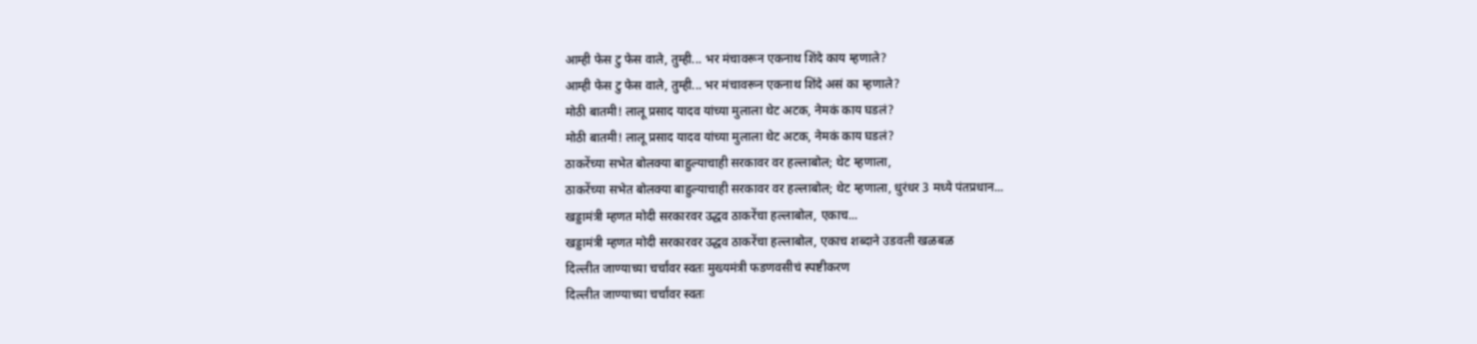आम्ही फेस टु फेस वाले, तुम्ही... भर मंचावरून एकनाथ शिंदे काय म्हणाले?
आम्ही फेस टु फेस वाले, तुम्ही... भर मंचावरून एकनाथ शिंदे असं का म्हणाले?
मोठी बातमी! लालू प्रसाद यादव यांच्या मुलाला थेट अटक, नेमकं काय घडलं?
मोठी बातमी! लालू प्रसाद यादव यांच्या मुलाला थेट अटक, नेमकं काय घडलं?
ठाकरेंच्या सभेत बोलक्या बाहुल्याचाही सरकावर वर हल्लाबोल; थेट म्हणाला,
ठाकरेंच्या सभेत बोलक्या बाहुल्याचाही सरकावर वर हल्लाबोल; थेट म्हणाला, धुरंधर 3 मध्ये पंतप्रधान...
खड्डामंत्री म्हणत मोदी सरकारवर उद्धव ठाकरेंचा हल्लाबोल, एकाच...
खड्डामंत्री म्हणत मोदी सरकारवर उद्धव ठाकरेंचा हल्लाबोल, एकाच शब्दाने उडवली खळबळ
दिल्लीत जाण्याच्या चर्चांवर स्वतः मुख्यमंत्री फडणवसीचं स्पष्टीकरण
दिल्लीत जाण्याच्या चर्चांवर स्वतः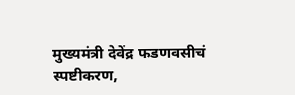मुख्यमंत्री देवेंद्र फडणवसीचं स्पष्टीकरण,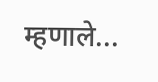म्हणाले...